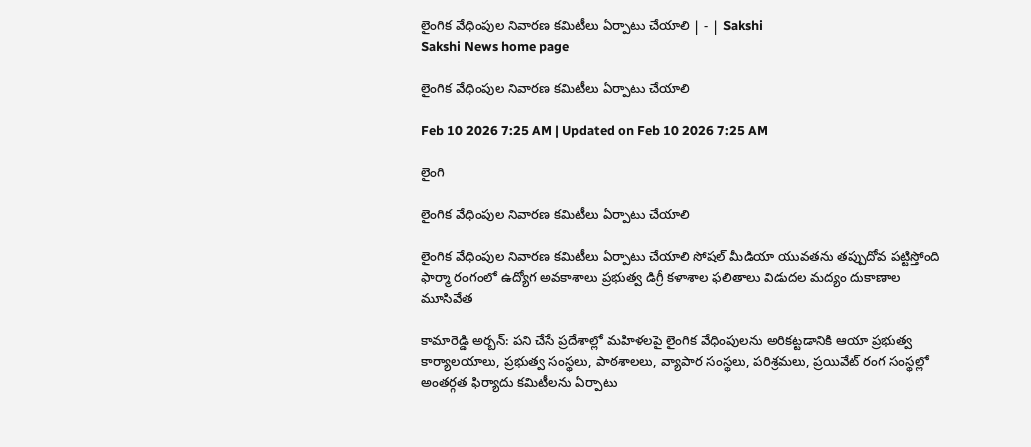లైంగిక వేధింపుల నివారణ కమిటీలు ఏర్పాటు చేయాలి | - | Sakshi
Sakshi News home page

లైంగిక వేధింపుల నివారణ కమిటీలు ఏర్పాటు చేయాలి

Feb 10 2026 7:25 AM | Updated on Feb 10 2026 7:25 AM

లైంగి

లైంగిక వేధింపుల నివారణ కమిటీలు ఏర్పాటు చేయాలి

లైంగిక వేధింపుల నివారణ కమిటీలు ఏర్పాటు చేయాలి సోషల్‌ మీడియా యువతను తప్పుదోవ పట్టిస్తోంది ఫార్మా రంగంలో ఉద్యోగ అవకాశాలు ప్రభుత్వ డిగ్రీ కళాశాల ఫలితాలు విడుదల మద్యం దుకాణాల మూసివేత

కామారెడ్డి అర్బన్‌: పని చేసే ప్రదేశాల్లో మహిళలపై లైంగిక వేధింపులను అరికట్టడానికి ఆయా ప్రభుత్వ కార్యాలయాలు, ప్రభుత్వ సంస్థలు, పాఠశాలలు, వ్యాపార సంస్థలు, పరిశ్రమలు, ప్రయివేట్‌ రంగ సంస్థల్లో అంతర్గత ఫిర్యాదు కమిటీలను ఏర్పాటు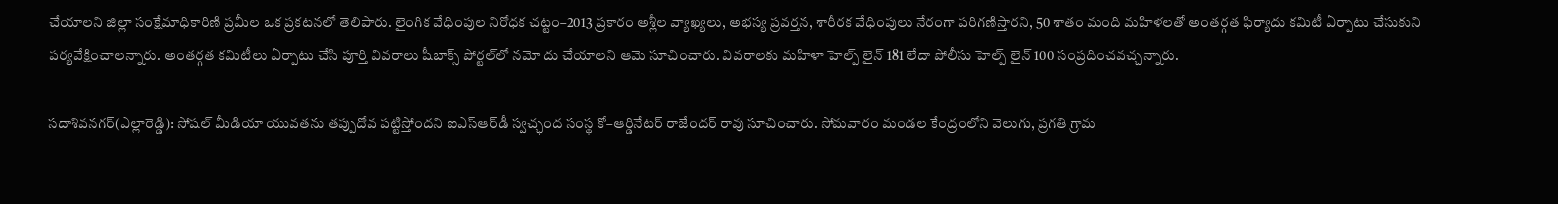చేయాలని జిల్లా సంక్షేమాధికారిణి ప్రమీల ఒక ప్రకటనలో తెలిపారు. లైంగిక వేధింపుల నిరోధక చట్టం–2013 ప్రకారం అశ్లీల వ్యాఖ్యలు, అభస్య ప్రవర్తన, శారీరక వేధింపులు నేరంగా పరిగణిస్తారని, 50 శాతం మంది మహిళలతో అంతర్గత ఫిర్యాదు కమిటీ ఏర్పాటు చేసుకుని పర్యవేక్షించాలన్నారు. అంతర్గత కమిటీలు ఏర్పాటు చేసి పూర్తి వివరాలు షీబాక్స్‌ పోర్టల్‌లో నమో దు చేయాలని ఆమె సూచించారు. వివరాలకు మహిళా హెల్ప్‌ లైన్‌ 181 లేదా పోలీసు హెల్ప్‌ లైన్‌ 100 సంప్రదించవచ్చన్నారు.

సదాశివనగర్‌(ఎల్లారెడ్డి): సోషల్‌ మీడియా యువతను తప్పుదోవ పట్టిస్తోందని ఐఎస్‌ఆర్‌డీ స్వచ్ఛంద సంస్థ కో–ఆర్డినేటర్‌ రాజేందర్‌ రావు సూచించారు. సోమవారం మండల కేంద్రంలోని వెలుగు, ప్రగతి గ్రామ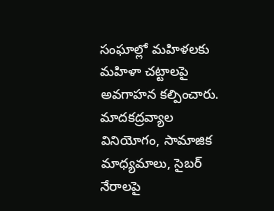సంఘాల్లో మహిళలకు మహిళా చట్టాలపై అవగాహన కల్పించారు. మాదకద్రవ్యాల వినియోగం, సామాజిక మాధ్యమాలు, సైబర్‌ నేరాలపై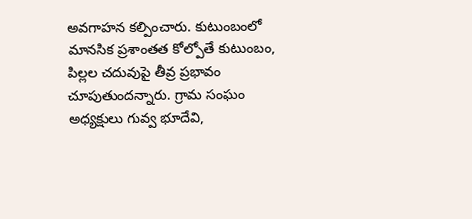అవగాహన కల్పించారు. కుటుంబంలో మానసిక ప్రశాంతత కోల్పోతే కుటుంబం, పిల్లల చదువుపై తీవ్ర ప్రభావం చూపుతుందన్నారు. గ్రామ సంఘం అధ్యక్షులు గువ్వ భూదేవి,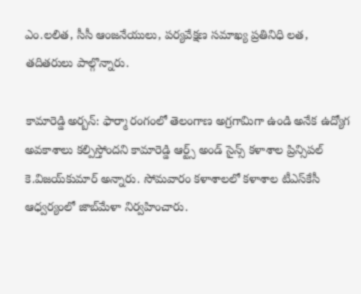ఎం.లలిత, సీసీ ఆంజనేయులు, పర్యవేక్షణ సమాఖ్య ప్రతినిధి లత, తదితరులు పాల్గొన్నారు.

కామారెడ్డి అర్బన్‌: ఫార్మా రంగంలో తెలంగాణ అగ్రగామిగా ఉండి అనేక ఉద్యోగ అవకాశాలు కల్పిస్తోందని కామారెడ్డి ఆర్ట్స్‌ అండ్‌ సైన్స్‌ కళాశాల ప్రిన్సిపల్‌ కె.విజయ్‌కుమార్‌ అన్నారు. సోమవారం కళాశాలలో కళాశాల టీఎస్‌కేసీ ఆధ్వర్యంలో జాబ్‌మేళా నిర్వహించారు.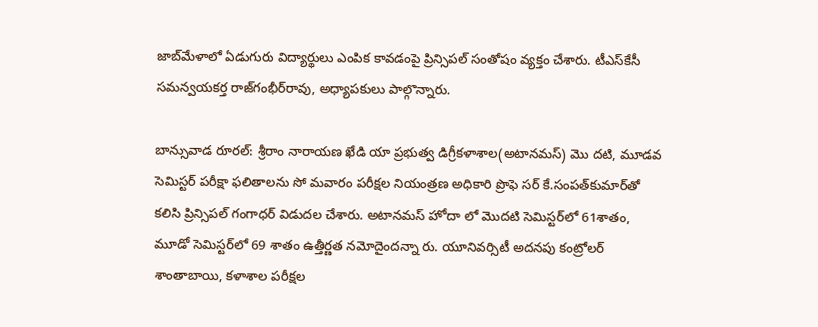జాబ్‌మేళాలో ఏడుగురు విద్యార్థులు ఎంపిక కావడంపై ప్రిన్సిపల్‌ సంతోషం వ్యక్తం చేశారు. టీఎస్‌కేసీ సమన్వయకర్త రాజ్‌గంభీర్‌రావు, అధ్యాపకులు పాల్గొన్నారు.

బాన్సువాడ రూరల్‌: శ్రీరాం నారాయణ ఖేడి యా ప్రభుత్వ డిగ్రీకళాశాల(అటానమస్‌) మొ దటి, మూడవ సెమిస్టర్‌ పరీక్షా ఫలితాలను సో మవారం పరీక్షల నియంత్రణ అధికారి ప్రొఫె సర్‌ కే.సంపత్‌కుమార్‌తో కలిసి ప్రిన్సిపల్‌ గంగాధర్‌ విడుదల చేశారు. అటానమస్‌ హోదా లో మొదటి సెమిస్టర్‌లో 61శాతం, మూడో సెమిస్టర్‌లో 69 శాతం ఉత్తీర్ణత నమోదైందన్నా రు. యూనివర్సిటీ అదనపు కంట్రోలర్‌ శాంతాబాయి, కళాశాల పరీక్షల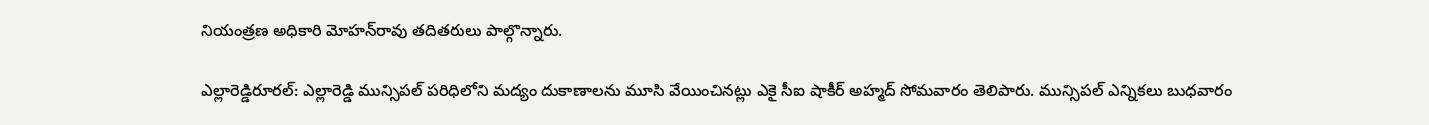నియంత్రణ అధికారి మోహన్‌రావు తదితరులు పాల్గొన్నారు.

ఎల్లారెడ్డిరూరల్‌: ఎల్లారెడ్డి మున్సిపల్‌ పరిధిలోని మద్యం దుకాణాలను మూసి వేయించినట్లు ఎకై సీఐ షాకీర్‌ అహ్మద్‌ సోమవారం తెలిపారు. మున్సిపల్‌ ఎన్నికలు బుధవారం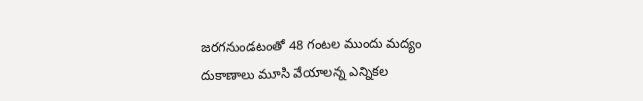జరగనుండటంతో 48 గంటల ముందు మద్యం దుకాణాలు మూసి వేయాలన్న ఎన్నికల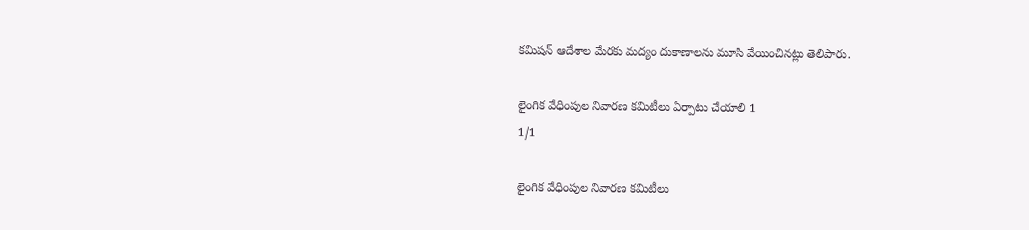కమిషన్‌ ఆదేశాల మేరకు మద్యం దుకాణాలను మూసి వేయించినట్లు తెలిపారు.

లైంగిక వేధింపుల నివారణ కమిటీలు ఏర్పాటు చేయాలి 1
1/1

లైంగిక వేధింపుల నివారణ కమిటీలు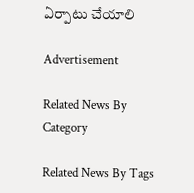ఏర్పాటు చేయాలి

Advertisement

Related News By Category

Related News By Tags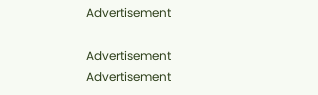Advertisement

Advertisement
Advertisement